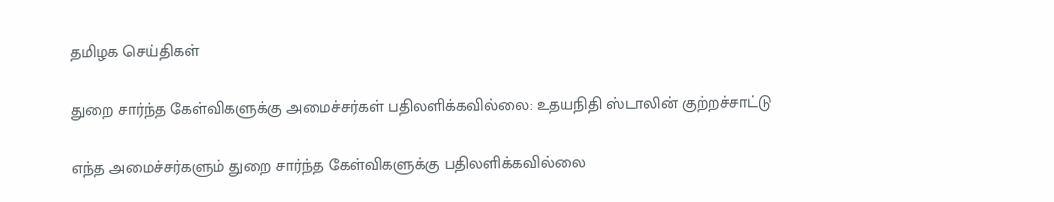தமிழக செய்திகள்

துறை சார்ந்த கேள்விகளுக்கு அமைச்சர்கள் பதிலளிக்கவில்லை: உதயநிதி ஸ்டாலின் குற்றச்சாட்டு

எந்த அமைச்சர்களும் துறை சார்ந்த கேள்விகளுக்கு பதிலளிக்கவில்லை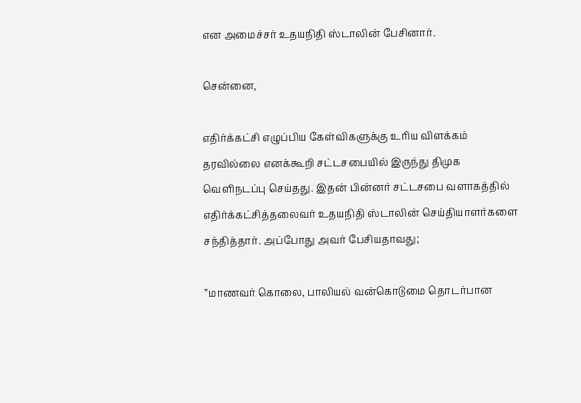என அமைச்சர் உதயநிதி ஸ்டாலின் பேசினார்.

சென்னை,

எதிர்க்கட்சி எழுப்பிய கேள்விகளுக்கு உரிய விளக்கம் தரவில்லை எனக்கூறி சட்டசபையில் இருந்து திமுக வெளிநடப்பு செய்தது. இதன் பின்னர் சட்டசபை வளாகத்தில் எதிர்க்கட்சித்தலைவர் உதயநிதி ஸ்டாலின் செய்தியாளர்களை சந்தித்தார். அப்போது அவர் பேசியதாவது;

”மாணவர் கொலை, பாலியல் வன்கொடுமை தொடர்பான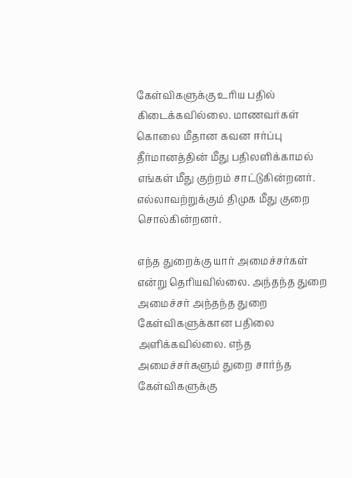கேள்விகளுக்கு உரிய பதில் கிடைக்கவில்லை. மாணவர்கள் கொலை மீதான கவன ஈர்ப்பு தீர்மானத்தின் மீது பதிலளிக்காமல் எங்கள் மீது குற்றம் சாட்டுகின்றனர். எல்லாவற்றுக்கும் திமுக மீது குறை சொல்கின்றனர்.

எந்த துறைக்கு யார் அமைச்சர்கள் என்று தெரியவில்லை. அந்தந்த துறை அமைச்சர் அந்தந்த துறை கேள்விகளுக்கான பதிலை அளிக்கவில்லை. எந்த அமைச்சர்களும் துறை சார்ந்த கேள்விகளுக்கு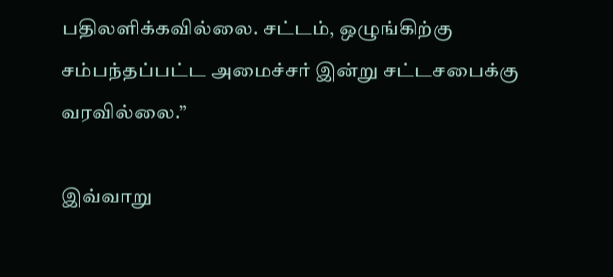பதிலளிக்கவில்லை. சட்டம், ஒழுங்கிற்கு சம்பந்தப்பட்ட அமைச்சர் இன்று சட்டசபைக்கு வரவில்லை.”

இவ்வாறு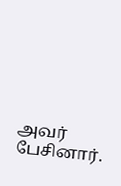அவர் பேசினார்.